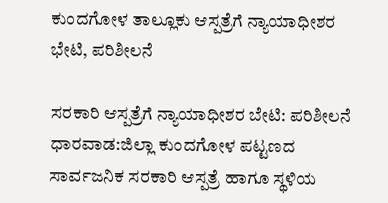ಕುಂದಗೋಳ ತಾಲ್ಲೂಕು ಆಸ್ಪತ್ರೆಗೆ ನ್ಯಾಯಾಧೀಶರ ಭೇಟಿ, ಪರಿಶೀಲನೆ

ಸರಕಾರಿ ಆಸ್ಪತ್ರೆಗೆ ನ್ಯಾಯಾಧೀಶರ ಬೇಟಿ: ಪರಿಶೀಲನೆ ಧಾರವಾಡ:ಜಿಲ್ಲಾ ಕುಂದಗೋಳ ಪಟ್ಟಣದ ಸಾರ್ವಜನಿಕ ಸರಕಾರಿ ಆಸ್ಪತ್ರೆ ಹಾಗೂ ಸ್ಥಳಿಯ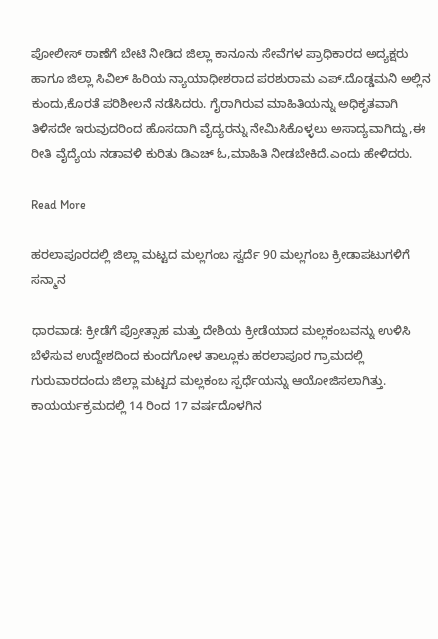ಪೋಲೀಸ್ ಠಾಣೆಗೆ ಬೇಟಿ‌ ನೀಡಿದ ಜಿಲ್ಲಾ ಕಾನೂನು ಸೇವೆಗಳ ಪ್ರಾಧಿಕಾರದ ಅದ್ಯಕ್ಷರು ಹಾಗೂ ಜಿಲ್ಲಾ ಸಿವಿಲ್ ಹಿರಿಯ ನ್ಯಾಯಾಧೀಶರಾದ ಪರಶುರಾಮ ಎಪ್.ದೊಡ್ಡಮನಿ‌ ಅಲ್ಲಿನ ಕುಂದು,ಕೊರತೆ ಪರಿಶೀಲನೆ‌‌ ನಡೆಸಿದರು. ಗೈರಾಗಿರುವ ಮಾಹಿತಿಯನ್ನು ಅಧಿಕೃತವಾಗಿ ತಿಳಿಸದೇ ಇರುವುದರಿಂದ ಹೊಸದಾಗಿ ವೈದ್ಯರನ್ನು‌ ನೇಮಿಸಿಕೊಳ್ಳಲು ಅಸಾದ್ಯವಾಗಿದ್ದು,ಈ ರೀತಿ ವೈದ್ಯೆಯ‌ ನಡಾವಳಿ ಕುರಿತು ಡಿಎಚ್ ಓ‌,ಮಾಹಿತಿ ನೀಡಬೇಕಿದೆ.ಎಂದು ಹೇಳಿದರು.

Read More

ಹರಲಾಪೂರದಲ್ಲಿ ಜಿಲ್ಲಾ ಮಟ್ಟದ ಮಲ್ಲಗಂಬ ಸ್ವರ್ದೆ 90 ಮಲ್ಲಗಂಬ ಕ್ರೀಡಾಪಟುಗಳಿಗೆ ಸನ್ಮಾನ

ಧಾರವಾಡ: ಕ್ರೀಡೆಗೆ ಪ್ರೋತ್ಸಾಹ ಮತ್ತು ದೇಶಿಯ ಕ್ರೀಡೆಯಾದ ಮಲ್ಲಕಂಬವನ್ನು ಉಳಿಸಿ ಬೆಳೆಸುವ ಉದ್ದೇಶದಿಂದ ಕುಂದಗೋಳ ತಾಲ್ಲೂಕು ಹರಲಾಪೂರ ಗ್ರಾಮದಲ್ಲಿ ಗುರುವಾರದಂದು ಜಿಲ್ಲಾ ಮಟ್ಟದ ಮಲ್ಲಕಂಬ ಸ್ಪರ್ಧೆಯನ್ನು ಆಯೋಜಿಸಲಾಗಿತ್ತು. ಕಾಯರ್ಯಕ್ರಮದಲ್ಲಿ 14 ರಿಂದ 17 ವರ್ಷದೊಳಗಿನ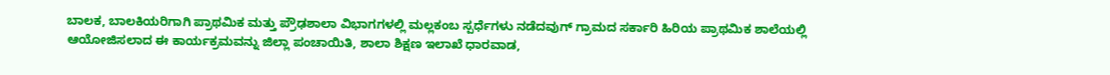ಬಾಲಕ, ಬಾಲಕಿಯರಿಗಾಗಿ ಪ್ರಾಥಮಿಕ ಮತ್ತು ಪ್ರೌಢಶಾಲಾ ವಿಭಾಗಗಳಲ್ಲಿ ಮಲ್ಲಕಂಬ ಸ್ಪರ್ಧೆಗಳು ನಡೆದವುಗ್ ಗ್ರಾಮದ ಸರ್ಕಾರಿ ಹಿರಿಯ ಪ್ರಾಥಮಿಕ ಶಾಲೆಯಲ್ಲಿ ಆಯೋಜಿಸಲಾದ ಈ ಕಾರ್ಯಕ್ರಮವನ್ನು ಜಿಲ್ಲಾ ಪಂಚಾಯಿತಿ, ಶಾಲಾ ಶಿಕ್ಷಣ ಇಲಾಖೆ ಧಾರವಾಡ,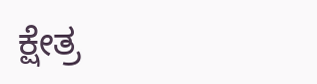ಕ್ಷೇತ್ರ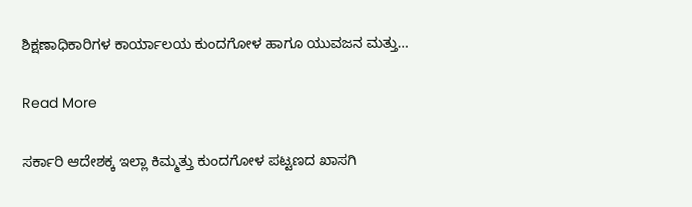ಶಿಕ್ಷಣಾಧಿಕಾರಿಗಳ ಕಾರ್ಯಾಲಯ ಕುಂದಗೋಳ ಹಾಗೂ ಯುವಜನ ಮತ್ತು…

Read More

ಸರ್ಕಾರಿ ಆದೇಶಕ್ಕ ಇಲ್ಲಾ ಕಿಮ್ಮತ್ತು ಕುಂದಗೋಳ ಪಟ್ಟಣದ ಖಾಸಗಿ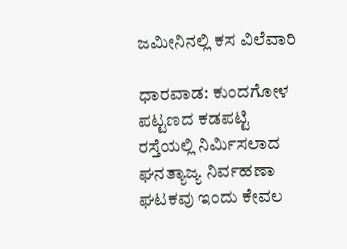ಜಮೀನಿನಲ್ಲಿ ಕಸ ವಿಲೆವಾರಿ

ಧಾರವಾಡ: ಕುಂದಗೋಳ ಪಟ್ಟಣದ ಕಡಪಟ್ಟಿ ರಸ್ತೆಯಲ್ಲಿ ನಿರ್ಮಿಸಲಾದ ಘನತ್ಯಾಜ್ಯ ನಿರ್ವಹಣಾ ಘಟಕವು ಇಂದು ಕೇವಲ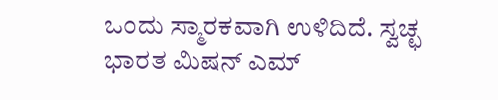ಒಂದು ಸ್ಮಾರಕವಾಗಿ ಉಳಿದಿದೆ. ಸ್ವಚ್ಛ ಭಾರತ ಮಿಷನ್ ಎಮ್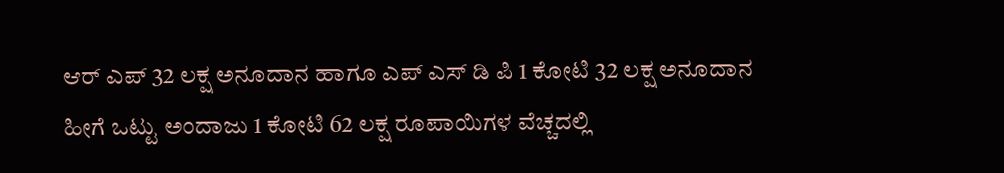ಆರ್ ಎಪ್ 32 ಲಕ್ಷ ಅನೂದಾನ ಹಾಗೂ ಎಪ್ ಎಸ್ ಡಿ ಪಿ 1 ಕೋಟಿ 32 ಲಕ್ಷ ಅನೂದಾನ ಹೀಗೆ ಒಟ್ಟು ಅಂದಾಜು 1 ಕೋಟಿ 62 ಲಕ್ಷ ರೂಪಾಯಿಗಳ ವೆಚ್ಚದಲ್ಲಿ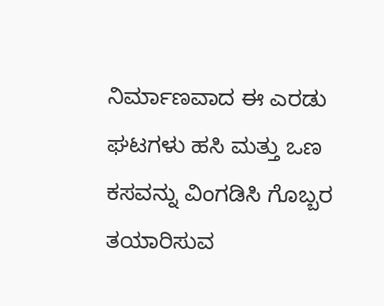ನಿರ್ಮಾಣವಾದ ಈ ಎರಡು ಘಟಗಳು ಹಸಿ ಮತ್ತು ಒಣ ಕಸವನ್ನು ವಿಂಗಡಿಸಿ ಗೊಬ್ಬರ ತಯಾರಿಸುವ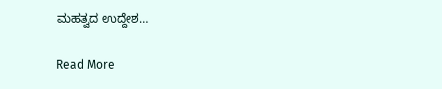ಮಹತ್ವದ ಉದ್ದೇಶ…

Read More